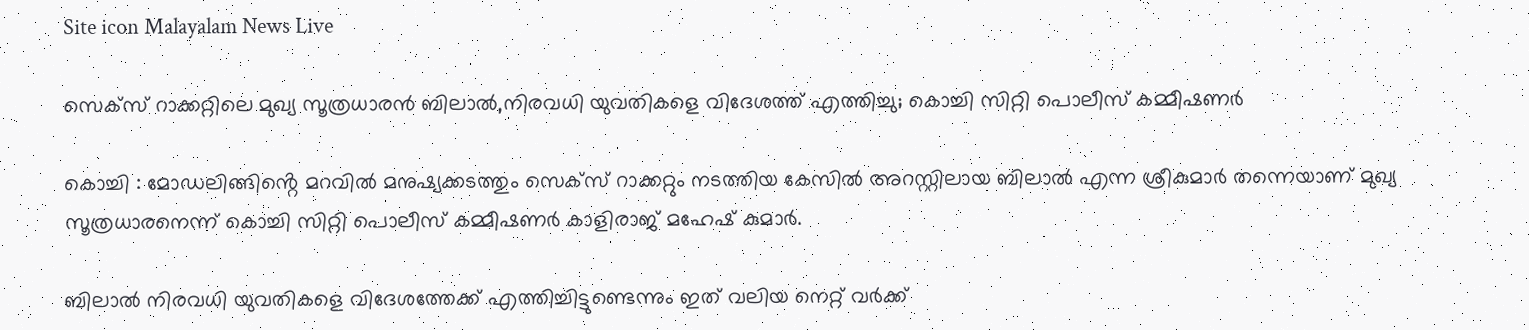Site icon Malayalam News Live

സെക്‌സ് റാക്കറ്റിലെ മുഖ്യ സൂത്രധാരൻ ബിലാല്‍,നിരവധി യുവതികളെ വിദേശത്ത് എത്തിച്ചു; കൊച്ചി സിറ്റി പൊലീസ് കമ്മീഷണര്‍

കൊച്ചി : മോഡലിങ്ങിൻ്റെ മറവില്‍ മനുഷ്യക്കടത്തും സെക്‌സ് റാക്കറ്റും നടത്തിയ കേസില്‍ അറസ്റ്റിലായ ബിലാല്‍ എന്ന ശ്രീകുമാ‍ർ തന്നെയാണ് മുഖ്യ സൂത്രധാരനെന്ന് കൊച്ചി സിറ്റി പൊലീസ് കമ്മീഷണർ കാളിരാജ് മഹേഷ് കുമാർ.

ബിലാല്‍ നിരവധി യുവതികളെ വിദേശത്തേക്ക് എത്തിച്ചിട്ടുണ്ടെന്നും ഇത് വലിയ നെറ്റ് വർക്ക്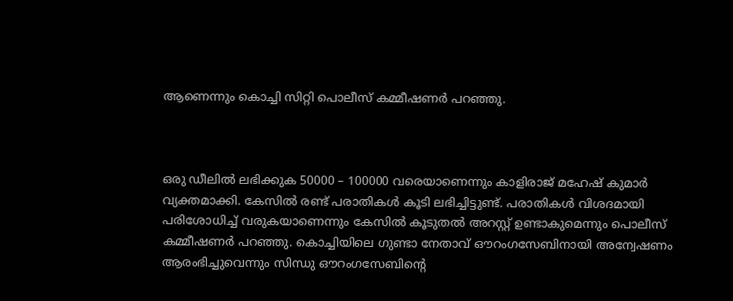ആണെന്നും കൊച്ചി സിറ്റി പൊലീസ് കമ്മീഷണർ പറഞ്ഞു.



ഒരു ഡീലില്‍ ലഭിക്കുക 50000 – 100000 വരെയാണെന്നും കാളിരാജ് മഹേഷ് കുമാർ വ്യക്തമാക്കി. കേസില്‍ രണ്ട് പരാതികള്‍ കൂടി ലഭിച്ചിട്ടുണ്ട്. പരാതികള്‍ വിശദമായി പരിശോധിച്ച്‌ വരുകയാണെന്നും കേസില്‍ കൂടുതല്‍ അറസ്റ്റ് ഉണ്ടാകുമെന്നും പൊലീസ് കമ്മീഷണർ പറഞ്ഞു. കൊച്ചിയിലെ ഗുണ്ടാ നേതാവ് ഔറംഗസേബിനായി അന്വേഷണം ആരംഭിച്ചുവെന്നും സിന്ധു ഔറംഗസേബിന്റെ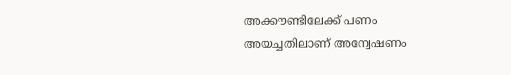അക്കൗണ്ടിലേക്ക് പണം അയച്ചതിലാണ് അന്വേഷണം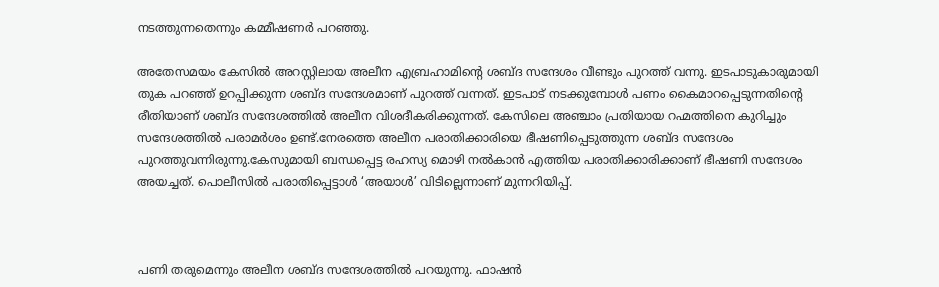നടത്തുന്നതെന്നും കമ്മീഷണർ പറഞ്ഞു.

അതേസമയം കേസില്‍ അറസ്റ്റിലായ അലീന എബ്രഹാമിൻ്റെ ശബ്ദ സന്ദേശം വീണ്ടും പുറത്ത് വന്നു. ഇടപാടുകാരുമായി തുക പറഞ്ഞ് ഉറപ്പിക്കുന്ന ശബ്ദ സന്ദേശമാണ് പുറത്ത് വന്നത്. ഇടപാട് നടക്കുമ്പോള്‍ പണം കൈമാറപ്പെടുന്നതിൻ്റെ രീതിയാണ് ശബ്ദ സന്ദേശത്തില്‍ അലീന വിശദീകരിക്കുന്നത്. കേസിലെ അഞ്ചാം പ്രതിയായ റഹ്മത്തിനെ കുറിച്ചും സന്ദേശത്തില്‍ പരാമർശം ഉണ്ട്.നേരത്തെ അലീന പരാതിക്കാരിയെ ഭീഷണിപ്പെടുത്തുന്ന ശബ്ദ സന്ദേശം പുറത്തുവന്നിരുന്നു.കേസുമായി ബന്ധപ്പെട്ട രഹസ്യ മൊഴി നല്‍കാന്‍ എത്തിയ പരാതിക്കാരിക്കാണ് ഭീഷണി സന്ദേശം അയച്ചത്. പൊലീസില്‍ പരാതിപ്പെട്ടാള്‍ ‘അയാള്‍’ വിടില്ലെന്നാണ് മുന്നറിയിപ്പ്.



പണി തരുമെന്നും അലീന ശബ്ദ സന്ദേശത്തില്‍ പറയുന്നു. ഫാഷൻ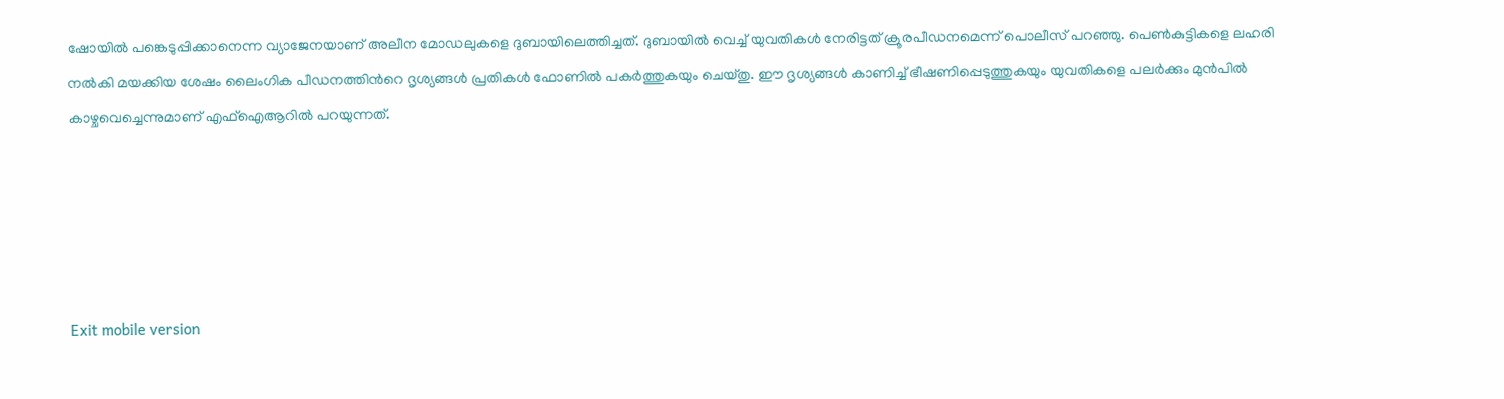ഷോയില്‍ പങ്കെടുപ്പിക്കാനെന്ന വ്യാജേനയാണ് അലീന മോഡലുകളെ ദുബായിലെത്തിച്ചത്. ദുബായില്‍ വെച്ച്‌ യുവതികള്‍ നേരിട്ടത് ക്രൂരപീഡനമെന്ന് പൊലീസ് പറഞ്ഞു. പെണ്‍കുട്ടികളെ ലഹരി നല്‍കി മയക്കിയ ശേഷം ലൈംഗിക പീഡനത്തിന്‍റെ ദൃശ്യങ്ങള്‍ പ്രതികള്‍ ഫോണില്‍ പകർത്തുകയും ചെയ്തു. ഈ ദൃശ്യങ്ങള്‍ കാണിച്ച്‌ ഭീഷണിപ്പെടുത്തുകയും യുവതികളെ പലർക്കും മുൻപില്‍ കാഴ്ചവെച്ചെന്നുമാണ് എഫ്‌ഐആറില്‍ പറയുന്നത്.





Exit mobile version